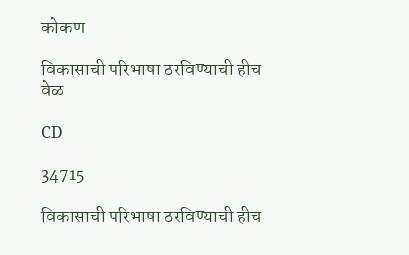कोकण

विकासाची परिभाषा ठरविण्याची हीच वेळ

CD

34715

विकासाची परिभाषा ठरविण्याची हीच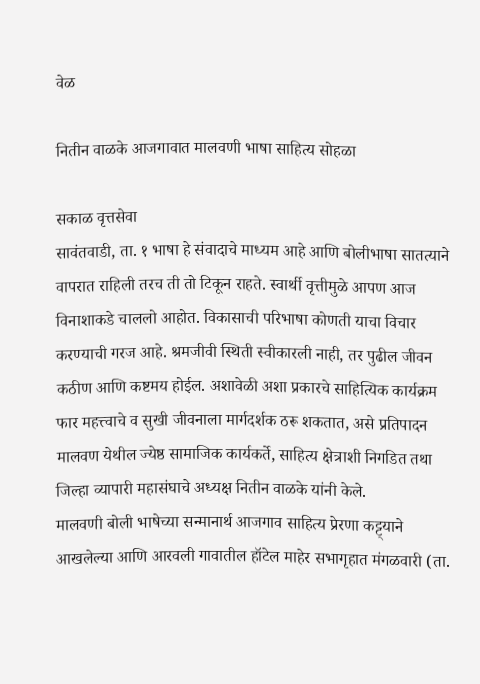वेळ

नितीन वाळके आजगावात मालवणी भाषा साहित्य सोहळा

सकाळ वृत्तसेवा
सावंतवाडी, ता. १ भाषा हे संवादाचे माध्यम आहे आणि बोलीभाषा सातत्याने वापरात राहिली तरच ती तो टिकून राहते. स्वार्थी वृत्तीमुळे आपण आज विनाशाकडे चाललो आहोत. विकासाची परिभाषा कोणती याचा विचार करण्याची गरज आहे. श्रमजीवी स्थिती स्वीकारली नाही, तर पुढील जीवन कठीण आणि कष्टमय होईल. अशावेळी अशा प्रकारचे साहित्यिक कार्यक्रम फार महत्त्वाचे व सुखी जीवनाला मार्गदर्शक ठरू शकतात, असे प्रतिपादन मालवण येथील ज्येष्ठ सामाजिक कार्यकर्ते, साहित्य क्षेत्राशी निगडित तथा जिल्हा व्यापारी महासंघाचे अध्यक्ष नितीन वाळके यांनी केले.
मालवणी बोली भाषेच्या सन्मानार्थ आजगाव साहित्य प्रेरणा कट्ट्याने आखलेल्या आणि आरवली गावातील हॉटेल माहेर सभागृहात मंगळवारी (ता.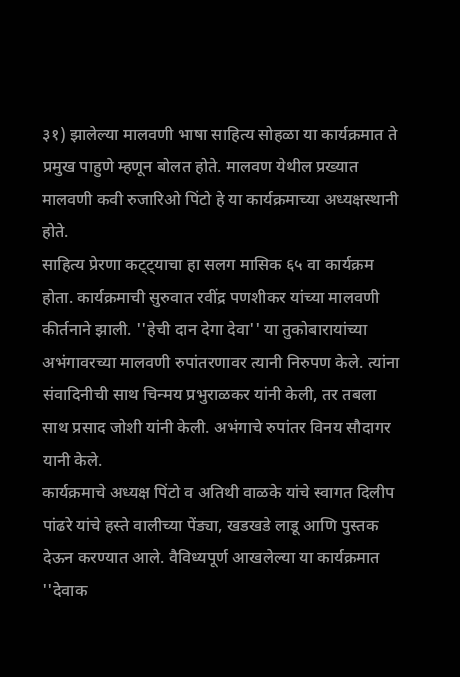३१) झालेल्या मालवणी भाषा साहित्य सोहळा या कार्यक्रमात ते प्रमुख पाहुणे म्हणून बोलत होते. मालवण येथील प्रख्यात मालवणी कवी रुजारिओ पिंटो हे या कार्यक्रमाच्या अध्यक्षस्थानी होते.
साहित्य प्रेरणा कट्ट्याचा हा सलग मासिक ६५ वा कार्यक्रम होता. कार्यक्रमाची सुरुवात रवींद्र पणशीकर यांच्या मालवणी कीर्तनाने झाली. ''हेची दान देगा देवा'' या तुकोबारायांच्या अभंगावरच्या मालवणी रुपांतरणावर त्यानी निरुपण केले. त्यांना संवादिनीची साथ चिन्मय प्रभुराळकर यांनी केली, तर तबला साथ प्रसाद जोशी यांनी केली. अभंगाचे रुपांतर विनय सौदागर यानी केले.
कार्यक्रमाचे अध्यक्ष पिंटो व अतिथी वाळके यांचे स्वागत दिलीप पांढरे यांचे हस्ते वालीच्या पेंड्या, खडखडे लाडू आणि पुस्तक देऊन करण्यात आले. वैविध्यपूर्ण आखलेल्या या कार्यक्रमात ''देवाक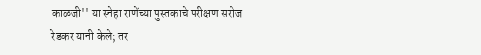काळजी'' या स्नेहा राणेंच्या पुस्तकाचे परीक्षण सरोज रेडकर यानी केले; तर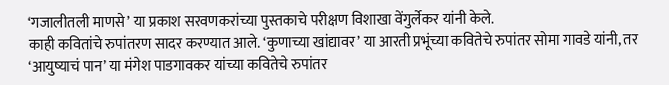‘गजालीतली माणसे’ या प्रकाश सरवणकरांच्या पुस्तकाचे परीक्षण विशाखा वेंगुर्लेकर यांनी केले.
काही कवितांचे रुपांतरण सादर करण्यात आले. ‘कुणाच्या खांद्यावर’ या आरती प्रभूंच्या कवितेचे रुपांतर सोमा गावडे यांनी, तर ‘आयुष्याचं पान’ या मंगेश पाडगावकर यांच्या कवितेचे रुपांतर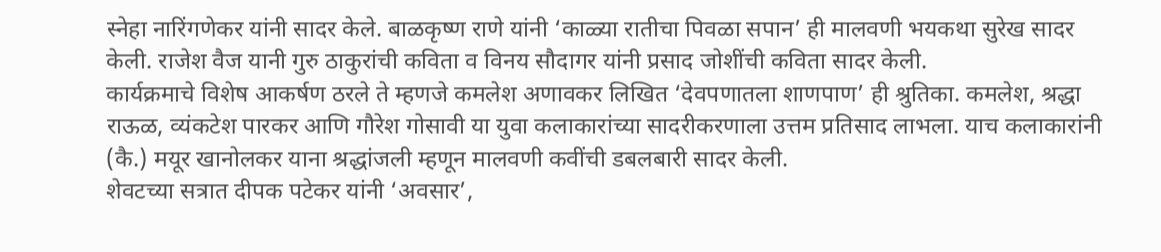स्नेहा नारिंगणेकर यांनी सादर केले. बाळकृष्ण राणे यांनी ‘काळ्या रातीचा पिवळा सपान’ ही मालवणी भयकथा सुरेख सादर केली. राजेश वैज यानी गुरु ठाकुरांची कविता व विनय सौदागर यांनी प्रसाद जोशींची कविता सादर केली.
कार्यक्रमाचे विशेष आकर्षण ठरले ते म्हणजे कमलेश अणावकर लिखित ‘देवपणातला शाणपाण’ ही श्रुतिका. कमलेश, श्रद्धा राऊळ, व्यंकटेश पारकर आणि गौरेश गोसावी या युवा कलाकारांच्या सादरीकरणाला उत्तम प्रतिसाद लाभला. याच कलाकारांनी (कै.) मयूर खानोलकर याना श्रद्धांजली म्हणून मालवणी कवींची डबलबारी सादर केली.
शेवटच्या सत्रात दीपक पटेकर यांनी ‘अवसार’,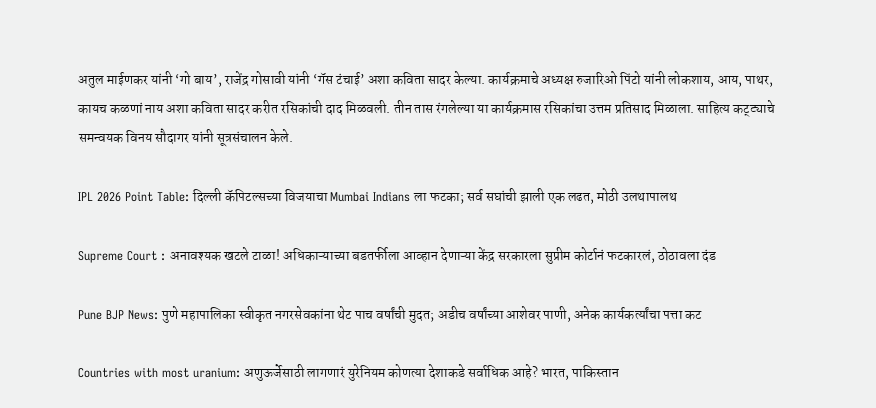अतुल माईणकर यांनी ‘गो बाय’, राजेंद्र गोसावी यांनी ‘गॅस टंचाई’ अशा कविता सादर केल्या. कार्यक्रमाचे अध्यक्ष रुजारिओ पिंटो यांनी लोकशाय, आय, पाथर, कायच कळणां नाय अशा कविता सादर करीत रसिकांची दाद मिळवली. तीन तास रंगलेल्या या कार्यक्रमास रसिकांचा उत्तम प्रतिसाद मिळाला. साहित्य कट्ट्याचे समन्वयक विनय सौदागर यांनी सूत्रसंचालन केले.

IPL 2026 Point Table: दिल्ली कॅपिटल्सच्या विजयाचा Mumbai Indians ला फटका; सर्व सघांची झाली एक लढत, मोठी उलथापालथ

Supreme Court : अनावश्यक खटले टाळा! अधिकाऱ्याच्या बडतर्फीला आव्हान देणाऱ्या केंद्र सरकारला सुप्रीम कोर्टानं फटकारलं, ठोठावला दंड

Pune BJP News: पुणे महापालिका स्वीकृत नगरसेवकांना थेट पाच वर्षांची मुदत; अडीच वर्षांच्या आशेवर पाणी, अनेक कार्यकर्त्यांचा पत्ता कट

Countries with most uranium: अणुऊर्जेसाठी लागणारं युरेनियम कोणत्या देशाकडे सर्वाधिक आहे? भारत, पाकिस्तान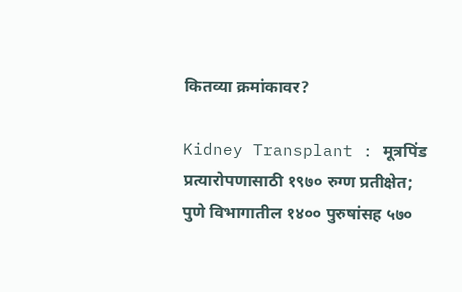कितव्या क्रमांकावर?

Kidney Transplant : मूत्रपिंड प्रत्यारोपणासाठी १९७० रुग्ण प्रतीक्षेत; पुणे विभागातील १४०० पुरुषांसह ५७०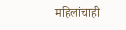महिलांचाही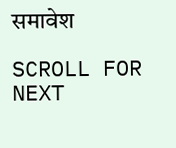समावेश

SCROLL FOR NEXT